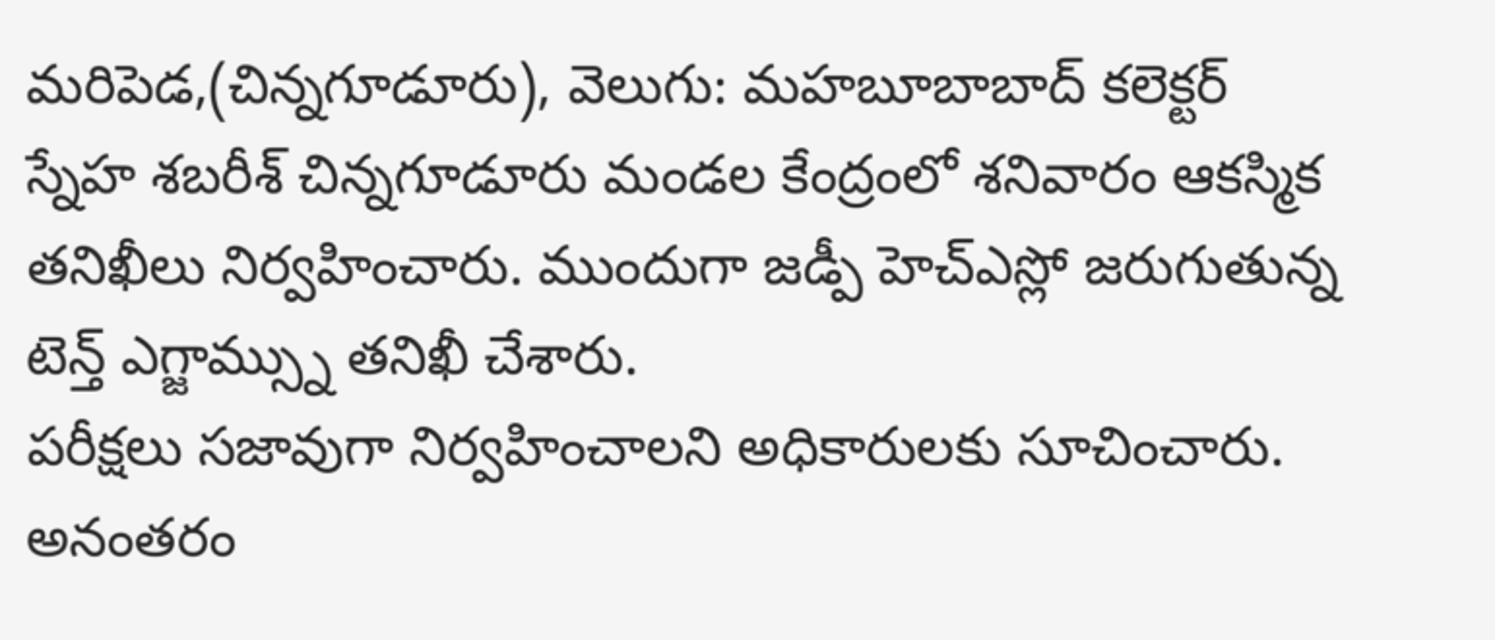మరిపెడ,(చిన్నగూడూరు), వెలుగు: మహబూబాబాద్ కలెక్టర్ స్నేహ శబరీశ్ చిన్నగూడూరు మండల కేంద్రంలో శనివారం ఆకస్మిక తనిఖీలు నిర్వహించారు. ముందుగా జడ్పీ హెచ్ఎస్లో జరుగుతున్న టెన్త్ ఎగ్జామ్స్ను తనిఖీ చేశారు.
పరీక్షలు సజావుగా నిర్వహించాలని అధికారులకు సూచించారు. అనంతరం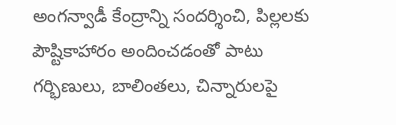అంగన్వాడీ కేంద్రాన్ని సందర్శించి, పిల్లలకు పౌష్టికాహారం అందించడంతో పాటు గర్భిణులు, బాలింతలు, చిన్నారులపై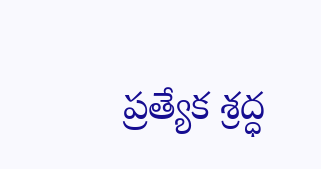ప్రత్యేక శ్రద్ధ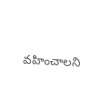వహించాలని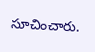సూచించారు.